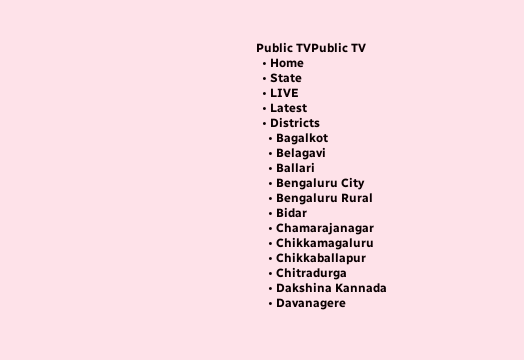Public TVPublic TV
  • Home
  • State
  • LIVE
  • Latest
  • Districts
    • Bagalkot
    • Belagavi
    • Ballari
    • Bengaluru City
    • Bengaluru Rural
    • Bidar
    • Chamarajanagar
    • Chikkamagaluru
    • Chikkaballapur
    • Chitradurga
    • Dakshina Kannada
    • Davanagere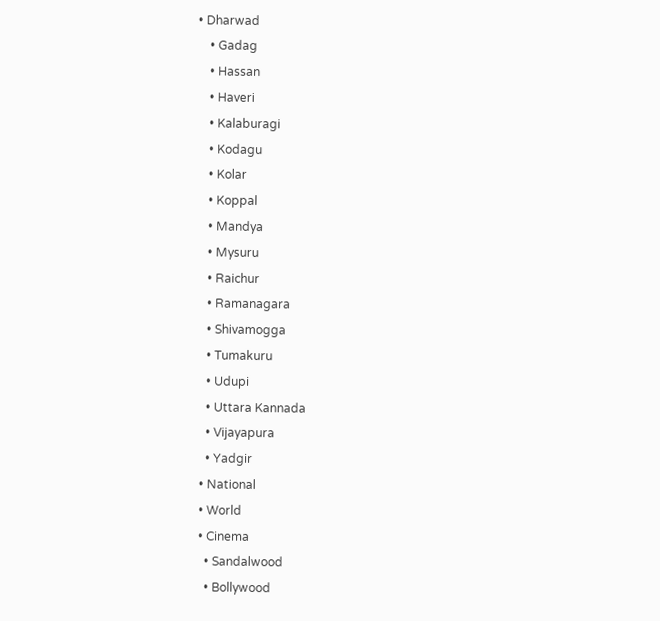• Dharwad
    • Gadag
    • Hassan
    • Haveri
    • Kalaburagi
    • Kodagu
    • Kolar
    • Koppal
    • Mandya
    • Mysuru
    • Raichur
    • Ramanagara
    • Shivamogga
    • Tumakuru
    • Udupi
    • Uttara Kannada
    • Vijayapura
    • Yadgir
  • National
  • World
  • Cinema
    • Sandalwood
    • Bollywood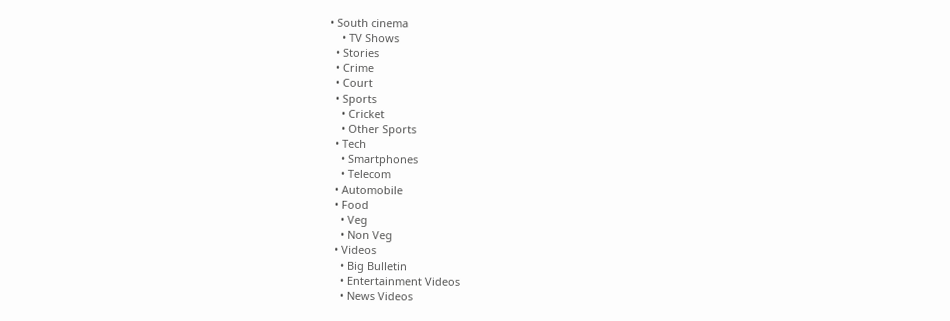• South cinema
    • TV Shows
  • Stories
  • Crime
  • Court
  • Sports
    • Cricket
    • Other Sports
  • Tech
    • Smartphones
    • Telecom
  • Automobile
  • Food
    • Veg
    • Non Veg
  • Videos
    • Big Bulletin
    • Entertainment Videos
    • News Videos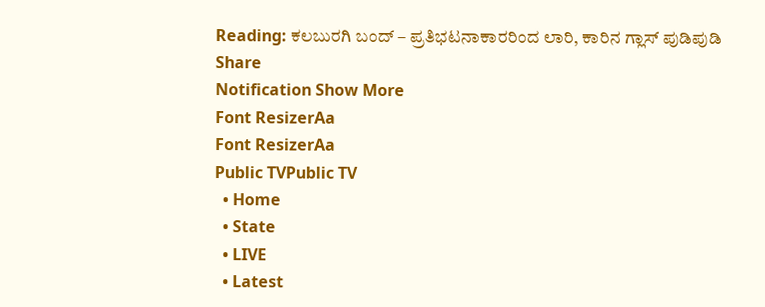Reading: ಕಲಬುರಗಿ ಬಂದ್ – ಪ್ರತಿಭಟನಾಕಾರರಿಂದ ಲಾರಿ, ಕಾರಿನ ಗ್ಲಾಸ್ ಪುಡಿಪುಡಿ
Share
Notification Show More
Font ResizerAa
Font ResizerAa
Public TVPublic TV
  • Home
  • State
  • LIVE
  • Latest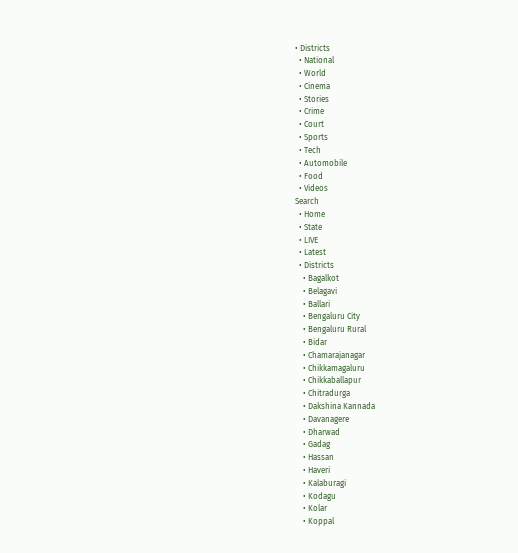• Districts
  • National
  • World
  • Cinema
  • Stories
  • Crime
  • Court
  • Sports
  • Tech
  • Automobile
  • Food
  • Videos
Search
  • Home
  • State
  • LIVE
  • Latest
  • Districts
    • Bagalkot
    • Belagavi
    • Ballari
    • Bengaluru City
    • Bengaluru Rural
    • Bidar
    • Chamarajanagar
    • Chikkamagaluru
    • Chikkaballapur
    • Chitradurga
    • Dakshina Kannada
    • Davanagere
    • Dharwad
    • Gadag
    • Hassan
    • Haveri
    • Kalaburagi
    • Kodagu
    • Kolar
    • Koppal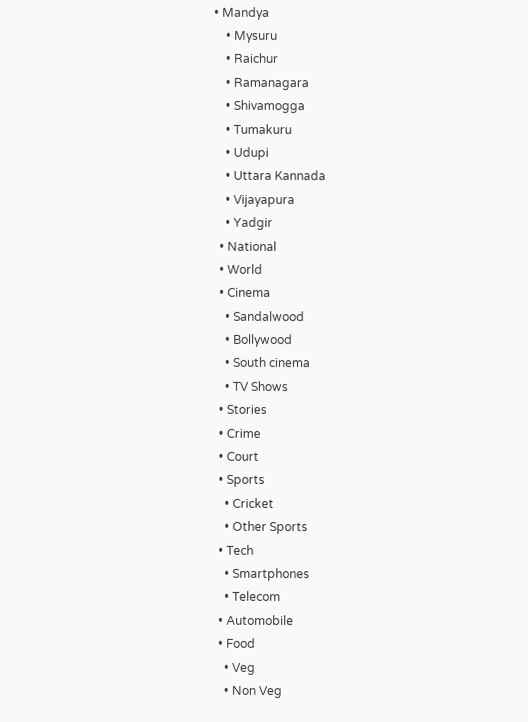• Mandya
    • Mysuru
    • Raichur
    • Ramanagara
    • Shivamogga
    • Tumakuru
    • Udupi
    • Uttara Kannada
    • Vijayapura
    • Yadgir
  • National
  • World
  • Cinema
    • Sandalwood
    • Bollywood
    • South cinema
    • TV Shows
  • Stories
  • Crime
  • Court
  • Sports
    • Cricket
    • Other Sports
  • Tech
    • Smartphones
    • Telecom
  • Automobile
  • Food
    • Veg
    • Non Veg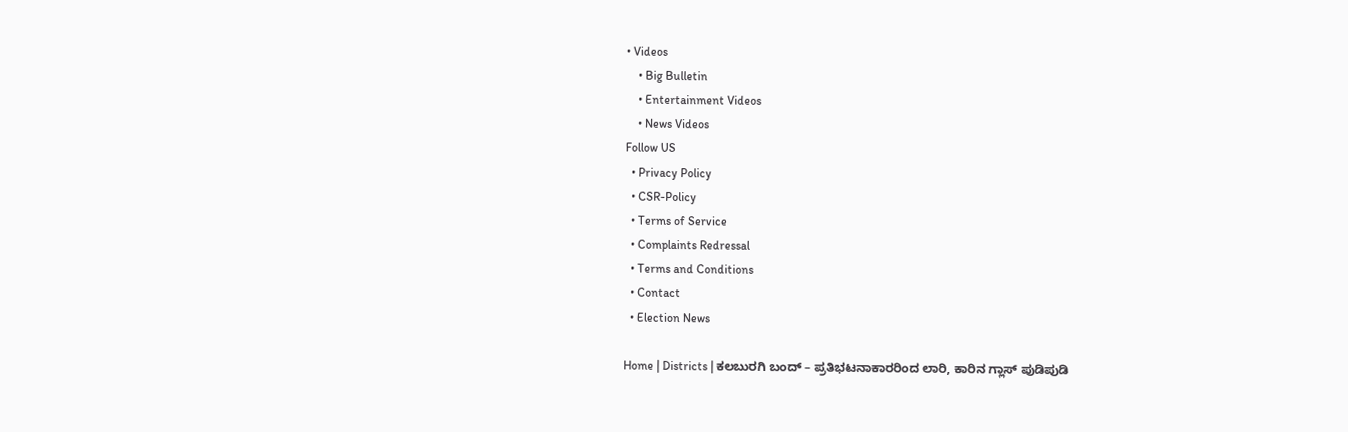• Videos
    • Big Bulletin
    • Entertainment Videos
    • News Videos
Follow US
  • Privacy Policy
  • CSR-Policy
  • Terms of Service
  • Complaints Redressal
  • Terms and Conditions
  • Contact
  • Election News

Home | Districts | ಕಲಬುರಗಿ ಬಂದ್ – ಪ್ರತಿಭಟನಾಕಾರರಿಂದ ಲಾರಿ, ಕಾರಿನ ಗ್ಲಾಸ್ ಪುಡಿಪುಡಿ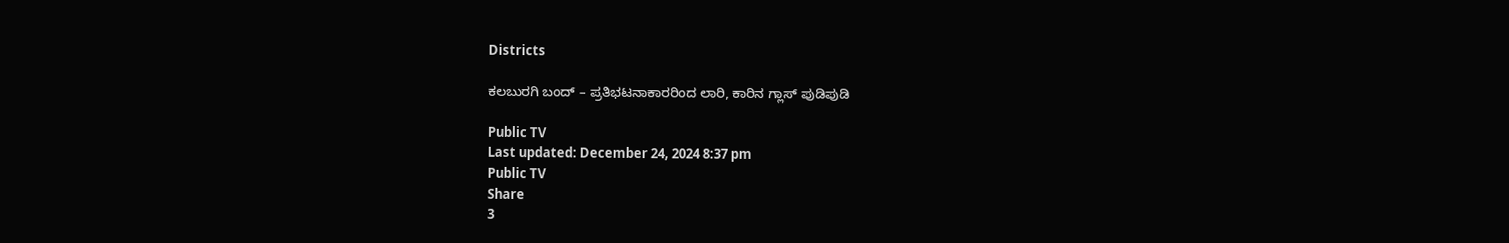Districts

ಕಲಬುರಗಿ ಬಂದ್ – ಪ್ರತಿಭಟನಾಕಾರರಿಂದ ಲಾರಿ, ಕಾರಿನ ಗ್ಲಾಸ್ ಪುಡಿಪುಡಿ

Public TV
Last updated: December 24, 2024 8:37 pm
Public TV
Share
3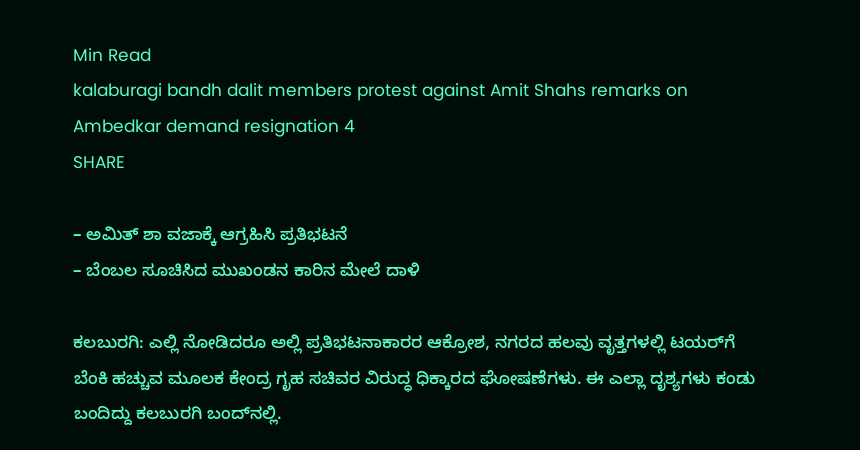Min Read
kalaburagi bandh dalit members protest against Amit Shahs remarks on Ambedkar demand resignation 4
SHARE

– ಅಮಿತ್‌ ಶಾ ವಜಾಕ್ಕೆ ಆಗ್ರಹಿಸಿ ಪ್ರತಿಭಟನೆ
– ಬೆಂಬಲ ಸೂಚಿಸಿದ ಮುಖಂಡನ ಕಾರಿನ ಮೇಲೆ ದಾಳಿ

ಕಲಬುರಗಿ: ಎಲ್ಲಿ ನೋಡಿದರೂ ಅಲ್ಲಿ ಪ್ರತಿಭಟನಾಕಾರರ ಆಕ್ರೋಶ, ನಗರದ ಹಲವು ವೃತ್ತಗಳಲ್ಲಿ ಟಯರ್‌ಗೆ ಬೆಂಕಿ ಹಚ್ಚುವ ಮೂಲಕ ಕೇಂದ್ರ ಗೃಹ ಸಚಿವರ ವಿರುದ್ಧ ಧಿಕ್ಕಾರದ ಘೋಷಣೆಗಳು. ಈ ಎಲ್ಲಾ ದೃಶ್ಯಗಳು ಕಂಡು ಬಂದಿದ್ದು ಕಲಬುರಗಿ ಬಂದ್‌ನಲ್ಲಿ.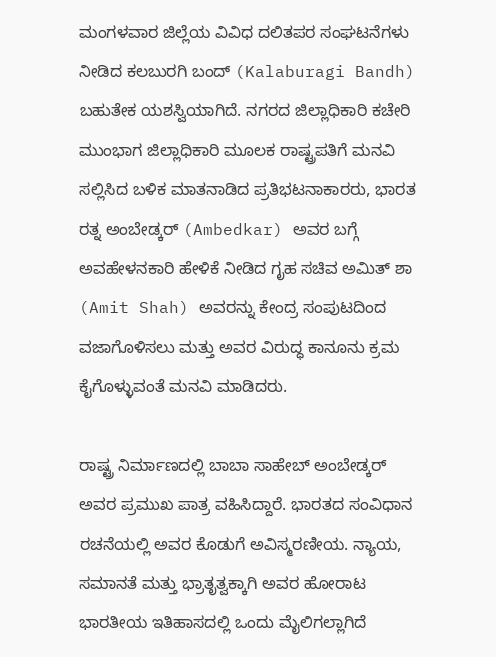ಮಂಗಳವಾರ ಜಿಲ್ಲೆಯ ವಿವಿಧ ದಲಿತಪರ ಸಂಘಟನೆಗಳು ನೀಡಿದ ಕಲಬುರಗಿ ಬಂದ್ (Kalaburagi Bandh) ಬಹುತೇಕ ಯಶಸ್ವಿಯಾಗಿದೆ. ನಗರದ ಜಿಲ್ಲಾಧಿಕಾರಿ ಕಚೇರಿ ಮುಂಭಾಗ ಜಿಲ್ಲಾಧಿಕಾರಿ ಮೂಲಕ ರಾಷ್ಟ್ರಪತಿಗೆ ಮನವಿ ಸಲ್ಲಿಸಿದ ಬಳಿಕ ಮಾತನಾಡಿದ ಪ್ರತಿಭಟನಾಕಾರರು, ಭಾರತ ರತ್ನ ಅಂಬೇಡ್ಕರ್ (Ambedkar) ಅವರ ಬಗ್ಗೆ ಅವಹೇಳನಕಾರಿ ಹೇಳಿಕೆ ನೀಡಿದ ಗೃಹ ಸಚಿವ ಅಮಿತ್ ಶಾ (Amit Shah) ಅವರನ್ನು ಕೇಂದ್ರ ಸಂಪುಟದಿಂದ ವಜಾಗೊಳಿಸಲು ಮತ್ತು ಅವರ ವಿರುದ್ಧ ಕಾನೂನು ಕ್ರಮ ಕೈಗೊಳ್ಳುವಂತೆ ಮನವಿ ಮಾಡಿದರು.

ರಾಷ್ಟ್ರ ನಿರ್ಮಾಣದಲ್ಲಿ ಬಾಬಾ ಸಾಹೇಬ್ ಅಂಬೇಡ್ಕರ್ ಅವರ ಪ್ರಮುಖ ಪಾತ್ರ ವಹಿಸಿದ್ದಾರೆ. ಭಾರತದ ಸಂವಿಧಾನ ರಚನೆಯಲ್ಲಿ ಅವರ ಕೊಡುಗೆ ಅವಿಸ್ಮರಣೀಯ. ನ್ಯಾಯ, ಸಮಾನತೆ ಮತ್ತು ಭ್ರಾತೃತ್ವಕ್ಕಾಗಿ ಅವರ ಹೋರಾಟ ಭಾರತೀಯ ಇತಿಹಾಸದಲ್ಲಿ ಒಂದು ಮೈಲಿಗಲ್ಲಾಗಿದೆ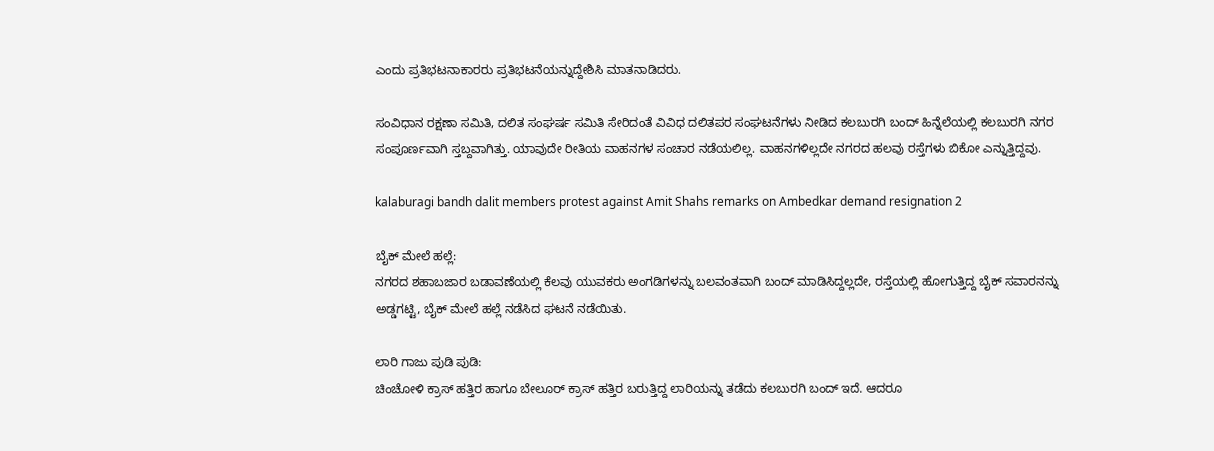ಎಂದು ಪ್ರತಿಭಟನಾಕಾರರು ಪ್ರತಿಭಟನೆಯನ್ನುದ್ದೇಶಿಸಿ ಮಾತನಾಡಿದರು.

ಸಂವಿಧಾನ ರಕ್ಷಣಾ ಸಮಿತಿ, ದಲಿತ ಸಂಘರ್ಷ ಸಮಿತಿ ಸೇರಿದಂತೆ ವಿವಿಧ ದಲಿತಪರ ಸಂಘಟನೆಗಳು ನೀಡಿದ ಕಲಬುರಗಿ ಬಂದ್ ಹಿನ್ನೆಲೆಯಲ್ಲಿ ಕಲಬುರಗಿ ನಗರ ಸಂಪೂರ್ಣವಾಗಿ ಸ್ತಬ್ದವಾಗಿತ್ತು. ಯಾವುದೇ ರೀತಿಯ ವಾಹನಗಳ ಸಂಚಾರ ನಡೆಯಲಿಲ್ಲ. ವಾಹನಗಳಿಲ್ಲದೇ ನಗರದ ಹಲವು ರಸ್ತೆಗಳು ಬಿಕೋ ಎನ್ನುತ್ತಿದ್ದವು.

kalaburagi bandh dalit members protest against Amit Shahs remarks on Ambedkar demand resignation 2

ಬೈಕ್ ಮೇಲೆ ಹಲ್ಲೆ:
ನಗರದ ಶಹಾಬಜಾರ ಬಡಾವಣೆಯಲ್ಲಿ ಕೆಲವು ಯುವಕರು ಅಂಗಡಿಗಳನ್ನು ಬಲವಂತವಾಗಿ ಬಂದ್ ಮಾಡಿಸಿದ್ದಲ್ಲದೇ, ರಸ್ತೆಯಲ್ಲಿ ಹೋಗುತ್ತಿದ್ದ ಬೈಕ್ ಸವಾರನನ್ನು ಅಡ್ಡಗಟ್ಟಿ, ಬೈಕ್ ಮೇಲೆ ಹಲ್ಲೆ ನಡೆಸಿದ ಘಟನೆ ನಡೆಯಿತು.

ಲಾರಿ ಗಾಜು ಪುಡಿ ಪುಡಿ:
ಚಿಂಚೋಳಿ ಕ್ರಾಸ್ ಹತ್ತಿರ ಹಾಗೂ ಬೇಲೂರ್ ಕ್ರಾಸ್ ಹತ್ತಿರ ಬರುತ್ತಿದ್ದ ಲಾರಿಯನ್ನು ತಡೆದು ಕಲಬುರಗಿ ಬಂದ್ ಇದೆ. ಆದರೂ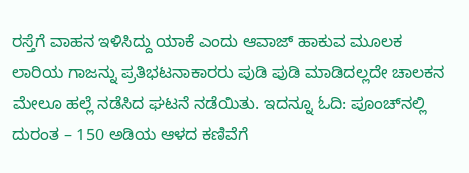ರಸ್ತೆಗೆ ವಾಹನ ಇಳಿಸಿದ್ದು ಯಾಕೆ ಎಂದು ಆವಾಜ್ ಹಾಕುವ ಮೂಲಕ ಲಾರಿಯ ಗಾಜನ್ನು ಪ್ರತಿಭಟನಾಕಾರರು ಪುಡಿ ಪುಡಿ ಮಾಡಿದಲ್ಲದೇ ಚಾಲಕನ ಮೇಲೂ ಹಲ್ಲೆ ನಡೆಸಿದ ಘಟನೆ ನಡೆಯಿತು. ಇದನ್ನೂ ಓದಿ: ಪೂಂಚ್‌ನಲ್ಲಿ ದುರಂತ – 150 ಅಡಿಯ ಆಳದ ಕಣಿವೆಗೆ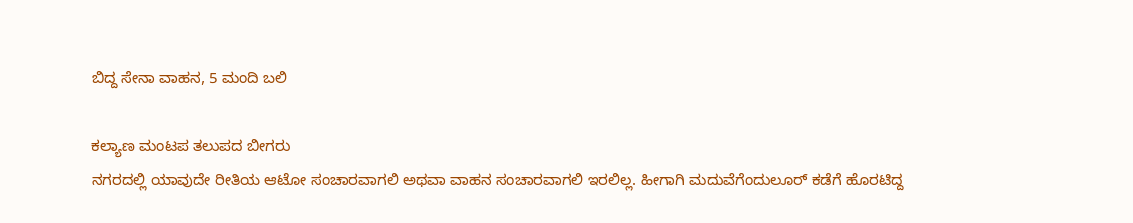ಬಿದ್ದ ಸೇನಾ ವಾಹನ, 5 ಮಂದಿ ಬಲಿ

ಕಲ್ಯಾಣ ಮಂಟಪ ತಲುಪದ ಬೀಗರು
ನಗರದಲ್ಲಿ ಯಾವುದೇ ರೀತಿಯ ಆಟೋ ಸಂಚಾರವಾಗಲಿ ಅಥವಾ ವಾಹನ ಸಂಚಾರವಾಗಲಿ ಇರಲಿಲ್ಲ. ಹೀಗಾಗಿ ಮದುವೆಗೆಂದುಲೂರ್ ಕಡೆಗೆ ಹೊರಟಿದ್ದ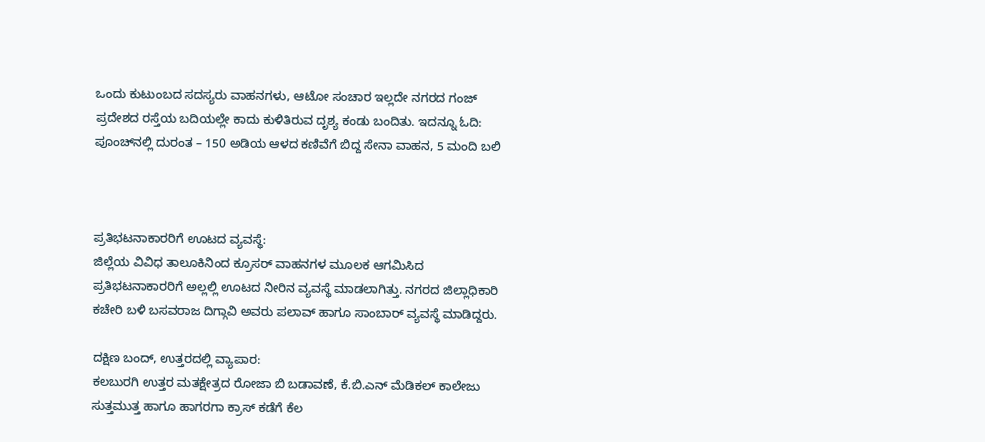ಒಂದು ಕುಟುಂಬದ ಸದಸ್ಯರು ವಾಹನಗಳು, ಆಟೋ ಸಂಚಾರ ಇಲ್ಲದೇ ನಗರದ ಗಂಜ್ ಪ್ರದೇಶದ ರಸ್ತೆಯ ಬದಿಯಲ್ಲೇ ಕಾದು ಕುಳಿತಿರುವ ದೃಶ್ಯ ಕಂಡು ಬಂದಿತು. ಇದನ್ನೂ ಓದಿ: ಪೂಂಚ್‌ನಲ್ಲಿ ದುರಂತ – 150 ಅಡಿಯ ಆಳದ ಕಣಿವೆಗೆ ಬಿದ್ದ ಸೇನಾ ವಾಹನ, 5 ಮಂದಿ ಬಲಿ



ಪ್ರತಿಭಟನಾಕಾರರಿಗೆ ಊಟದ ವ್ಯವಸ್ಥೆ:
ಜಿಲ್ಲೆಯ ವಿವಿಧ ತಾಲೂಕಿನಿಂದ ಕ್ರೂಸರ್ ವಾಹನಗಳ ಮೂಲಕ ಆಗಮಿಸಿದ ಪ್ರತಿಭಟನಾಕಾರರಿಗೆ ಅಲ್ಲಲ್ಲಿ ಊಟದ ನೀರಿನ ವ್ಯವಸ್ಥೆ ಮಾಡಲಾಗಿತ್ತು. ನಗರದ ಜಿಲ್ಲಾಧಿಕಾರಿ ಕಚೇರಿ ಬಳಿ ಬಸವರಾಜ ದಿಗ್ಗಾವಿ ಅವರು ಪಲಾವ್ ಹಾಗೂ ಸಾಂಬಾರ್ ವ್ಯವಸ್ಥೆ ಮಾಡಿದ್ದರು.

ದಕ್ಷಿಣ ಬಂದ್, ಉತ್ತರದಲ್ಲಿ ವ್ಯಾಪಾರ:
ಕಲಬುರಗಿ ಉತ್ತರ ಮತಕ್ಷೇತ್ರದ ರೋಜಾ ಬಿ ಬಡಾವಣೆ, ಕೆ.ಬಿ.ಎನ್ ಮೆಡಿಕಲ್ ಕಾಲೇಜು ಸುತ್ತಮುತ್ತ ಹಾಗೂ ಹಾಗರಗಾ ಕ್ರಾಸ್ ಕಡೆಗೆ ಕೆಲ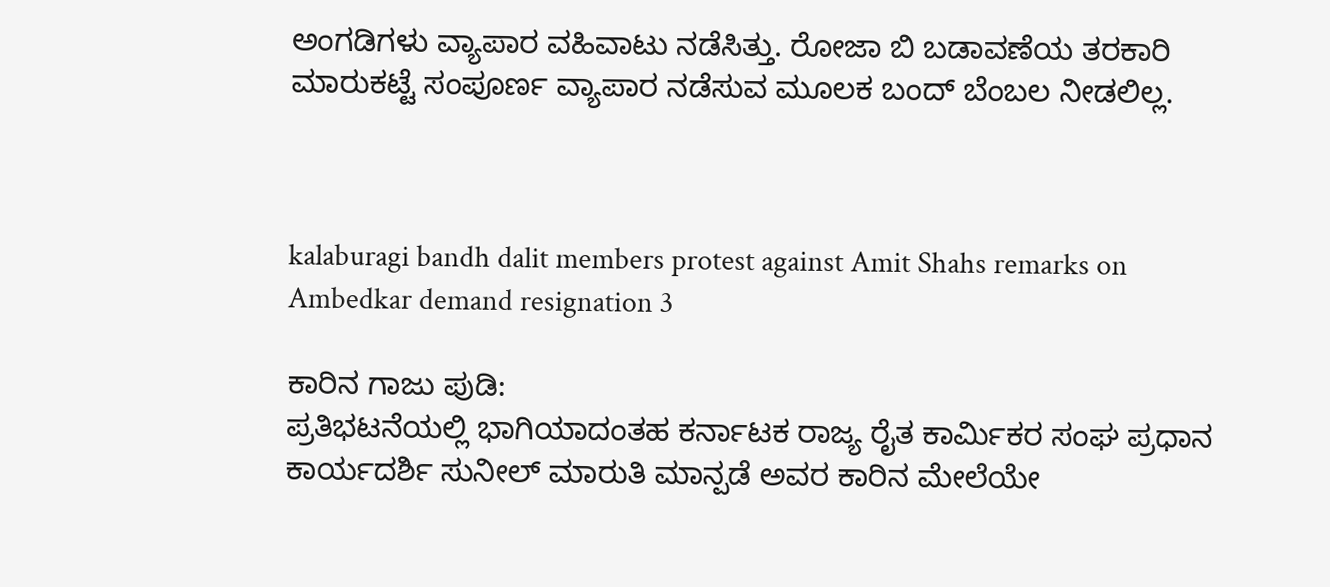ಅಂಗಡಿಗಳು ವ್ಯಾಪಾರ ವಹಿವಾಟು ನಡೆಸಿತ್ತು. ರೋಜಾ ಬಿ ಬಡಾವಣೆಯ ತರಕಾರಿ ಮಾರುಕಟ್ಟೆ ಸಂಪೂರ್ಣ ವ್ಯಾಪಾರ ನಡೆಸುವ ಮೂಲಕ ಬಂದ್ ಬೆಂಬಲ ನೀಡಲಿಲ್ಲ.



kalaburagi bandh dalit members protest against Amit Shahs remarks on Ambedkar demand resignation 3

ಕಾರಿನ ಗಾಜು ಪುಡಿ:
ಪ್ರತಿಭಟನೆಯಲ್ಲಿ ಭಾಗಿಯಾದಂತಹ ಕರ್ನಾಟಕ ರಾಜ್ಯ ರೈತ ಕಾರ್ಮಿಕರ ಸಂಘ ಪ್ರಧಾನ ಕಾರ್ಯದರ್ಶಿ ಸುನೀಲ್ ಮಾರುತಿ ಮಾನ್ಪಡೆ ಅವರ ಕಾರಿನ ಮೇಲೆಯೇ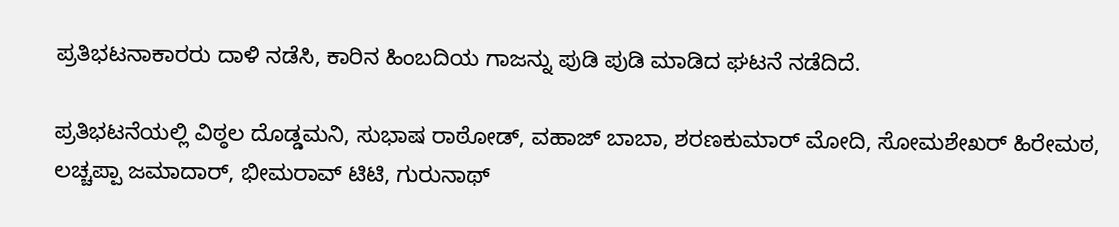ಪ್ರತಿಭಟನಾಕಾರರು ದಾಳಿ ನಡೆಸಿ, ಕಾರಿನ ಹಿಂಬದಿಯ ಗಾಜನ್ನು ಪುಡಿ ಪುಡಿ ಮಾಡಿದ ಘಟನೆ ನಡೆದಿದೆ.

ಪ್ರತಿಭಟನೆಯಲ್ಲಿ ವಿಠ್ಠಲ ದೊಡ್ಡಮನಿ, ಸುಭಾಷ ರಾಠೋಡ್, ವಹಾಜ್ ಬಾಬಾ, ಶರಣಕುಮಾರ್ ಮೋದಿ, ಸೋಮಶೇಖರ್ ಹಿರೇಮಠ, ಲಚ್ಚಪ್ಪಾ ಜಮಾದಾರ್, ಭೀಮರಾವ್ ಟಿಟಿ, ಗುರುನಾಥ್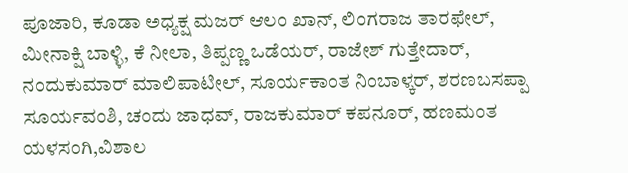ಪೂಜಾರಿ, ಕೂಡಾ ಅಧ್ಯಕ್ಷ ಮಜರ್ ಆಲಂ ಖಾನ್, ಲಿಂಗರಾಜ ತಾರಫೇಲ್, ಮೀನಾಕ್ಷಿ ಬಾಳ್ಳಿ, ಕೆ ನೀಲಾ, ತಿಪ್ಪಣ್ಣ ಒಡೆಯರ್, ರಾಜೇಶ್ ಗುತ್ತೇದಾರ್, ನಂದುಕುಮಾರ್ ಮಾಲಿಪಾಟೀಲ್, ಸೂರ್ಯಕಾಂತ ನಿಂಬಾಳ್ಕರ್, ಶರಣಬಸಪ್ಪಾ ಸೂರ್ಯವಂಶಿ, ಚಂದು ಜಾಧವ್, ರಾಜಕುಮಾರ್ ಕಪನೂರ್, ಹಣಮಂತ ಯಳಸಂಗಿ,ವಿಶಾಲ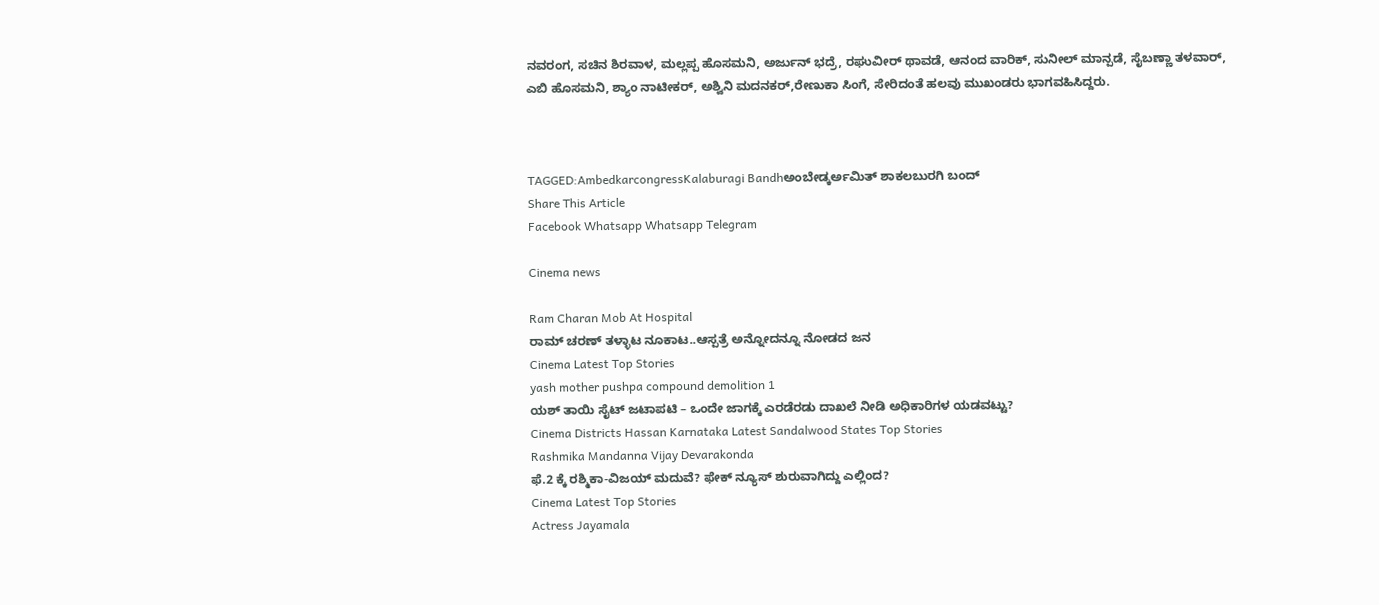ನವರಂಗ, ಸಚಿನ ಶಿರವಾಳ, ಮಲ್ಲಪ್ಪ ಹೊಸಮನಿ, ಅರ್ಜುನ್ ಭದ್ರೆ, ರಘುವೀರ್ ಥಾವಡೆ, ಆನಂದ ವಾರಿಕ್, ಸುನೀಲ್ ಮಾನ್ಪಡೆ, ಸೈಬಣ್ಣಾ ತಳವಾರ್, ಎಬಿ ಹೊಸಮನಿ, ಶ್ಯಾಂ ನಾಟೀಕರ್, ಅಶ್ವಿನಿ ಮದನಕರ್,ರೇಣುಕಾ ಸಿಂಗೆ, ಸೇರಿದಂತೆ ಹಲವು ಮುಖಂಡರು ಭಾಗವಹಿಸಿದ್ದರು.



TAGGED:AmbedkarcongressKalaburagi Bandhಅಂಬೇಡ್ಕರ್ಅಮಿತ್ ಶಾಕಲಬುರಗಿ ಬಂದ್‌
Share This Article
Facebook Whatsapp Whatsapp Telegram

Cinema news

Ram Charan Mob At Hospital
ರಾಮ್ ಚರಣ್ ತಳ್ಳಾಟ ನೂಕಾಟ..ಆಸ್ಪತ್ರೆ ಅನ್ನೋದನ್ನೂ ನೋಡದ ಜನ
Cinema Latest Top Stories
yash mother pushpa compound demolition 1
ಯಶ್‌ ತಾಯಿ ಸೈಟ್‌ ಜಟಾಪಟಿ – ಒಂದೇ ಜಾಗಕ್ಕೆ ಎರಡೆರಡು ದಾಖಲೆ ನೀಡಿ ಅಧಿಕಾರಿಗಳ ಯಡವಟ್ಟು?
Cinema Districts Hassan Karnataka Latest Sandalwood States Top Stories
Rashmika Mandanna Vijay Devarakonda
ಫೆ.2 ಕ್ಕೆ ರಶ್ಮಿಕಾ-ವಿಜಯ್ ಮದುವೆ? ಫೇಕ್ ನ್ಯೂಸ್ ಶುರುವಾಗಿದ್ದು ಎಲ್ಲಿಂದ?
Cinema Latest Top Stories
Actress Jayamala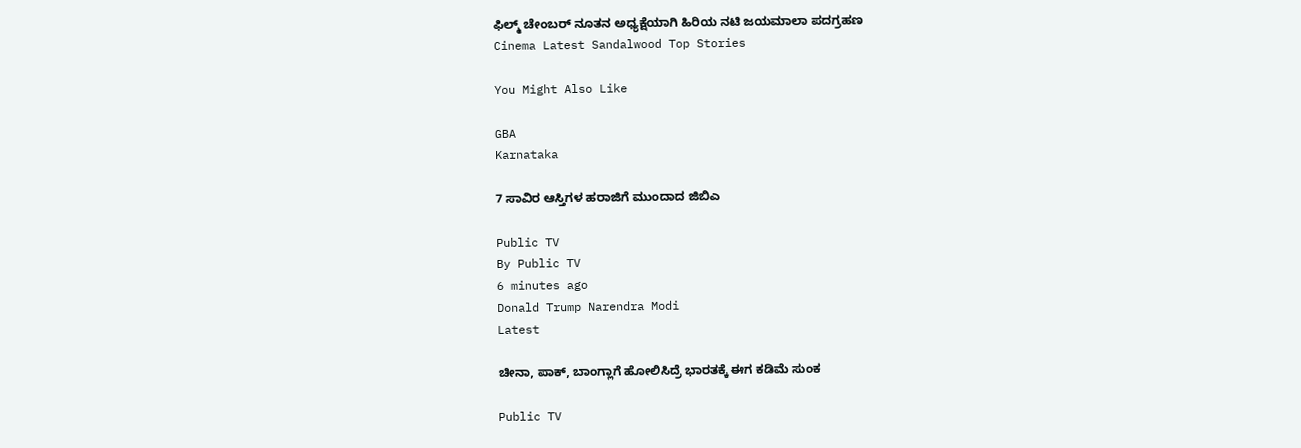ಫಿಲ್ಮ್ ಚೇಂಬರ್ ನೂತನ ಅಧ್ಯಕ್ಷೆಯಾಗಿ ಹಿರಿಯ ನಟಿ ಜಯಮಾಲಾ ಪದಗ್ರಹಣ
Cinema Latest Sandalwood Top Stories

You Might Also Like

GBA
Karnataka

7 ಸಾವಿರ ಆಸ್ತಿಗಳ ಹರಾಜಿಗೆ ಮುಂದಾದ ಜಿಬಿಎ

Public TV
By Public TV
6 minutes ago
Donald Trump Narendra Modi
Latest

ಚೀನಾ, ಪಾಕ್‌, ಬಾಂಗ್ಲಾಗೆ ಹೋಲಿಸಿದ್ರೆ ಭಾರತಕ್ಕೆ ಈಗ ಕಡಿಮೆ ಸುಂಕ

Public TV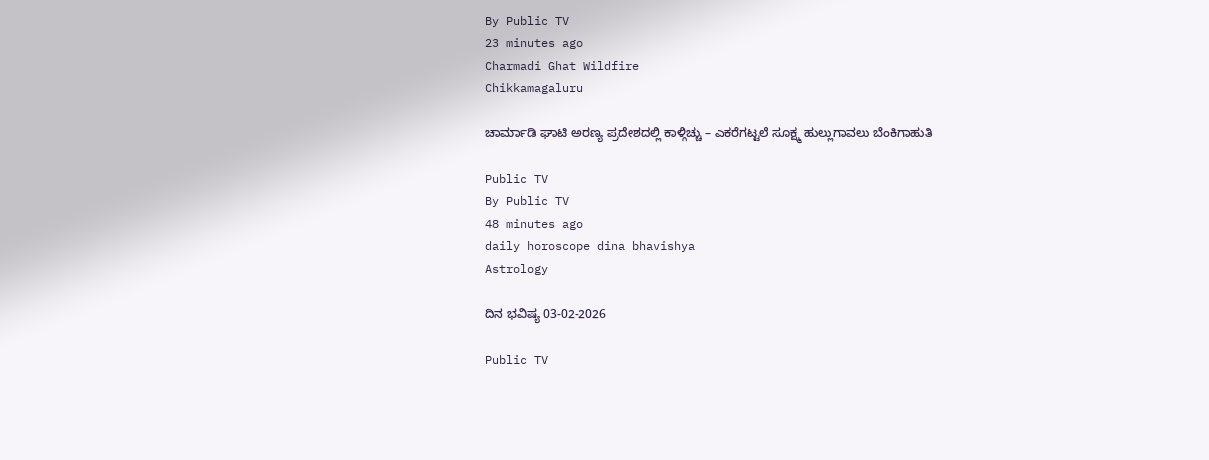By Public TV
23 minutes ago
Charmadi Ghat Wildfire
Chikkamagaluru

ಚಾರ್ಮಾಡಿ ಘಾಟಿ ಅರಣ್ಯ ಪ್ರದೇಶದಲ್ಲಿ ಕಾಳ್ಗಿಚ್ಚು – ಎಕರೆಗಟ್ಟಲೆ ಸೂಕ್ಷ್ಮ ಹುಲ್ಲುಗಾವಲು ಬೆಂಕಿಗಾಹುತಿ

Public TV
By Public TV
48 minutes ago
daily horoscope dina bhavishya
Astrology

ದಿನ ಭವಿಷ್ಯ 03-02-2026

Public TV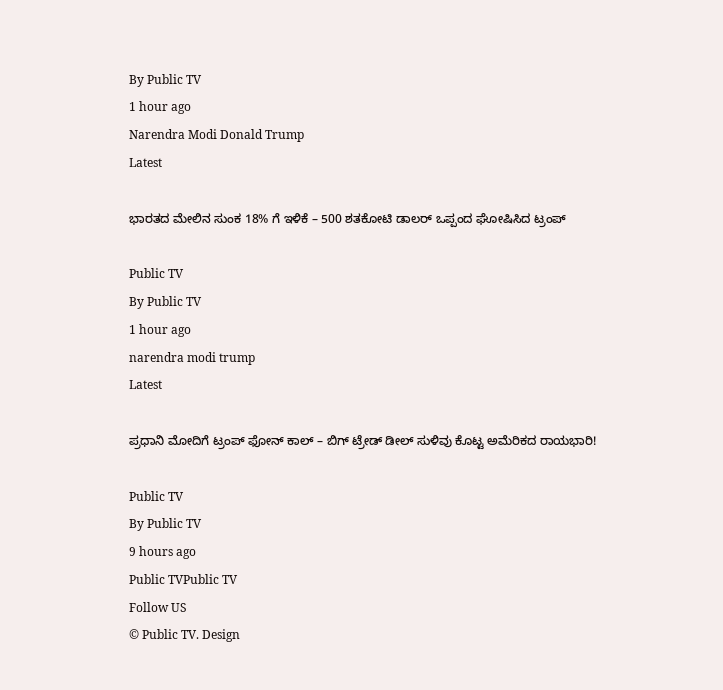By Public TV
1 hour ago
Narendra Modi Donald Trump
Latest

ಭಾರತದ ಮೇಲಿನ ಸುಂಕ 18% ಗೆ ಇಳಿಕೆ – 500 ಶತಕೋಟಿ ಡಾಲರ್‌ ಒಪ್ಪಂದ ಘೋಷಿಸಿದ ಟ್ರಂಪ್‌

Public TV
By Public TV
1 hour ago
narendra modi trump
Latest

ಪ್ರಧಾನಿ ಮೋದಿಗೆ ಟ್ರಂಪ್‌ ಫೋನ್‌ ಕಾಲ್‌ – ಬಿಗ್‌ ಟ್ರೇಡ್‌ ಡೀಲ್‌ ಸುಳಿವು ಕೊಟ್ಟ ಅಮೆರಿಕದ ರಾಯಭಾರಿ!

Public TV
By Public TV
9 hours ago
Public TVPublic TV
Follow US
© Public TV. Design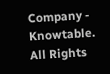Company - Knowtable. All Rights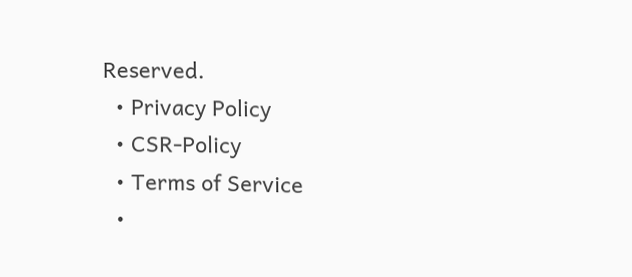Reserved.
  • Privacy Policy
  • CSR-Policy
  • Terms of Service
  •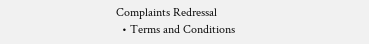Complaints Redressal
  • Terms and Conditions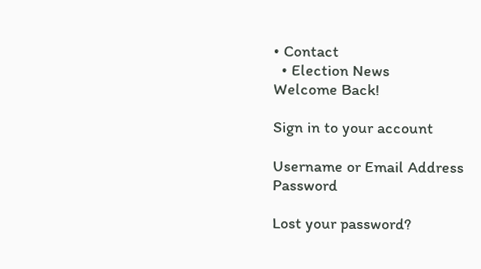• Contact
  • Election News
Welcome Back!

Sign in to your account

Username or Email Address
Password

Lost your password?